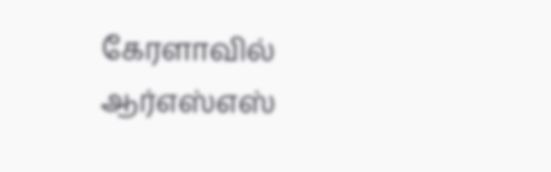கேரளாவில் ஆர்எஸ்எஸ்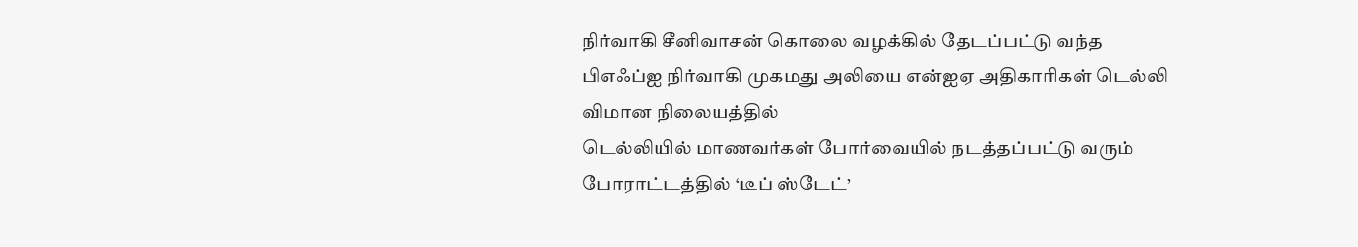நிர்வாகி சீனிவாசன் கொலை வழக்கில் தேடப்பட்டு வந்த பிஎஃப்ஐ நிர்வாகி முகமது அலியை என்ஐஏ அதிகாரிகள் டெல்லி விமான நிலையத்தில்
டெல்லியில் மாணவர்கள் போர்வையில் நடத்தப்பட்டு வரும் போராட்டத்தில் ‘டீப் ஸ்டேட்’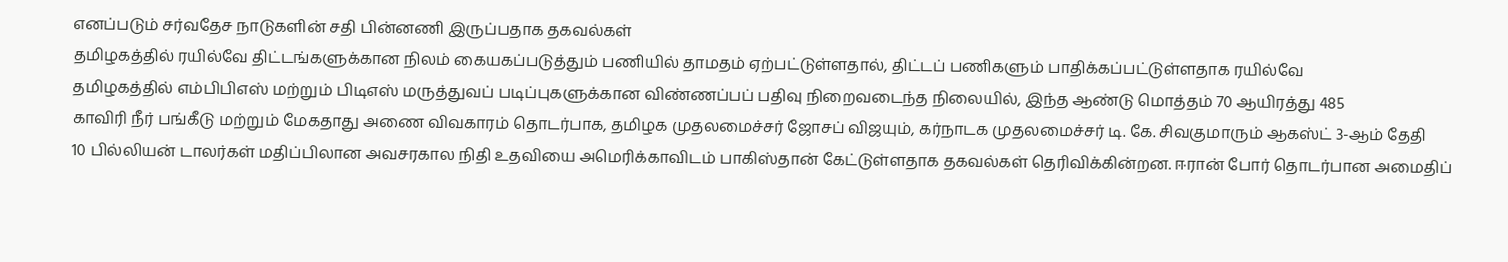எனப்படும் சர்வதேச நாடுகளின் சதி பின்னணி இருப்பதாக தகவல்கள்
தமிழகத்தில் ரயில்வே திட்டங்களுக்கான நிலம் கையகப்படுத்தும் பணியில் தாமதம் ஏற்பட்டுள்ளதால், திட்டப் பணிகளும் பாதிக்கப்பட்டுள்ளதாக ரயில்வே
தமிழகத்தில் எம்பிபிஎஸ் மற்றும் பிடிஎஸ் மருத்துவப் படிப்புகளுக்கான விண்ணப்பப் பதிவு நிறைவடைந்த நிலையில், இந்த ஆண்டு மொத்தம் 70 ஆயிரத்து 485
காவிரி நீர் பங்கீடு மற்றும் மேகதாது அணை விவகாரம் தொடர்பாக, தமிழக முதலமைச்சர் ஜோசப் விஜயும், கர்நாடக முதலமைச்சர் டி. கே. சிவகுமாரும் ஆகஸ்ட் 3-ஆம் தேதி
10 பில்லியன் டாலர்கள் மதிப்பிலான அவசரகால நிதி உதவியை அமெரிக்காவிடம் பாகிஸ்தான் கேட்டுள்ளதாக தகவல்கள் தெரிவிக்கின்றன. ஈரான் போர் தொடர்பான அமைதிப்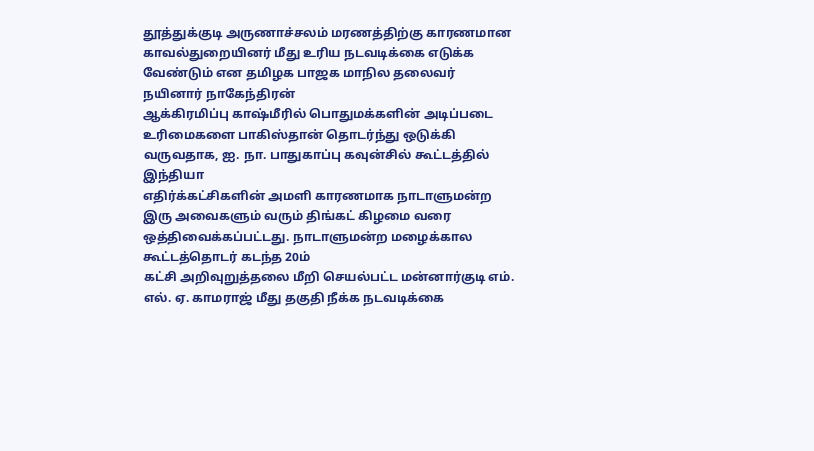தூத்துக்குடி அருணாச்சலம் மரணத்திற்கு காரணமான காவல்துறையினர் மீது உரிய நடவடிக்கை எடுக்க வேண்டும் என தமிழக பாஜக மாநில தலைவர் நயினார் நாகேந்திரன்
ஆக்கிரமிப்பு காஷ்மீரில் பொதுமக்களின் அடிப்படை உரிமைகளை பாகிஸ்தான் தொடர்ந்து ஒடுக்கி வருவதாக, ஐ. நா. பாதுகாப்பு கவுன்சில் கூட்டத்தில் இந்தியா
எதிர்க்கட்சிகளின் அமளி காரணமாக நாடாளுமன்ற இரு அவைகளும் வரும் திங்கட் கிழமை வரை ஒத்திவைக்கப்பட்டது. நாடாளுமன்ற மழைக்கால கூட்டத்தொடர் கடந்த 20ம்
கட்சி அறிவுறுத்தலை மீறி செயல்பட்ட மன்னார்குடி எம். எல். ஏ. காமராஜ் மீது தகுதி நீக்க நடவடிக்கை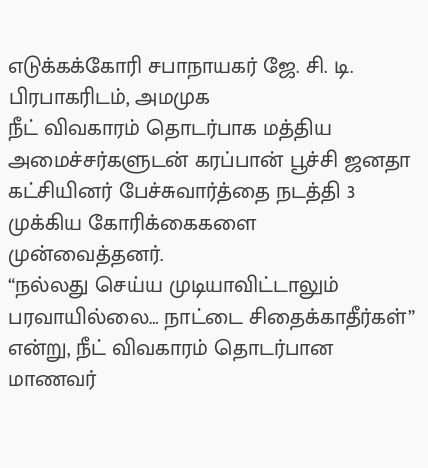எடுக்கக்கோரி சபாநாயகர் ஜே. சி. டி. பிரபாகரிடம், அமமுக
நீட் விவகாரம் தொடர்பாக மத்திய அமைச்சர்களுடன் கரப்பான் பூச்சி ஜனதா கட்சியினர் பேச்சுவார்த்தை நடத்தி 3 முக்கிய கோரிக்கைகளை முன்வைத்தனர்.
“நல்லது செய்ய முடியாவிட்டாலும் பரவாயில்லை… நாட்டை சிதைக்காதீர்கள்” என்று, நீட் விவகாரம் தொடர்பான மாணவர்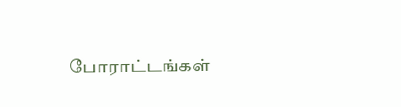போராட்டங்கள்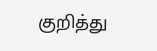குறித்து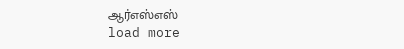ஆர்எஸ்எஸ்
load more